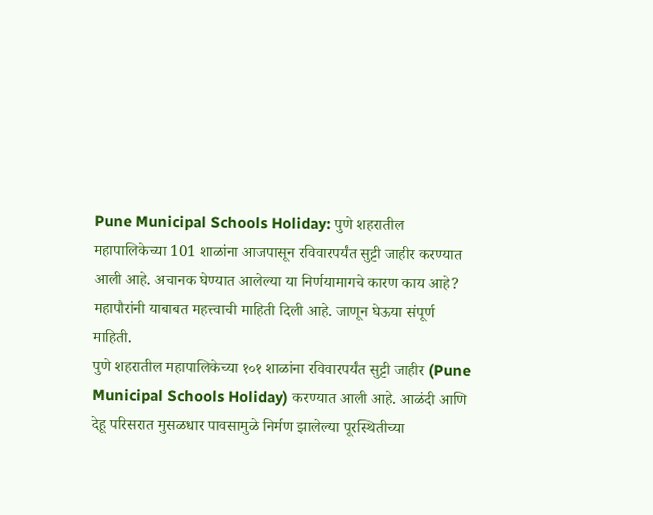Pune Municipal Schools Holiday: पुणे शहरातील महापालिकेच्या 101 शाळांना आजपासून रविवारपर्यंत सुट्टी जाहीर करण्यात आली आहे. अचानक घेण्यात आलेल्या या निर्णयामागचे कारण काय आहे? महापौरांनी याबाबत महत्त्वाची माहिती दिली आहे. जाणून घेऊया संपूर्ण माहिती.
पुणे शहरातील महापालिकेच्या १०१ शाळांना रविवारपर्यंत सुट्टी जाहीर (Pune Municipal Schools Holiday) करण्यात आली आहे. आळंदी आणि देहू परिसरात मुसळधार पावसामुळे निर्मण झालेल्या पूरस्थितीच्या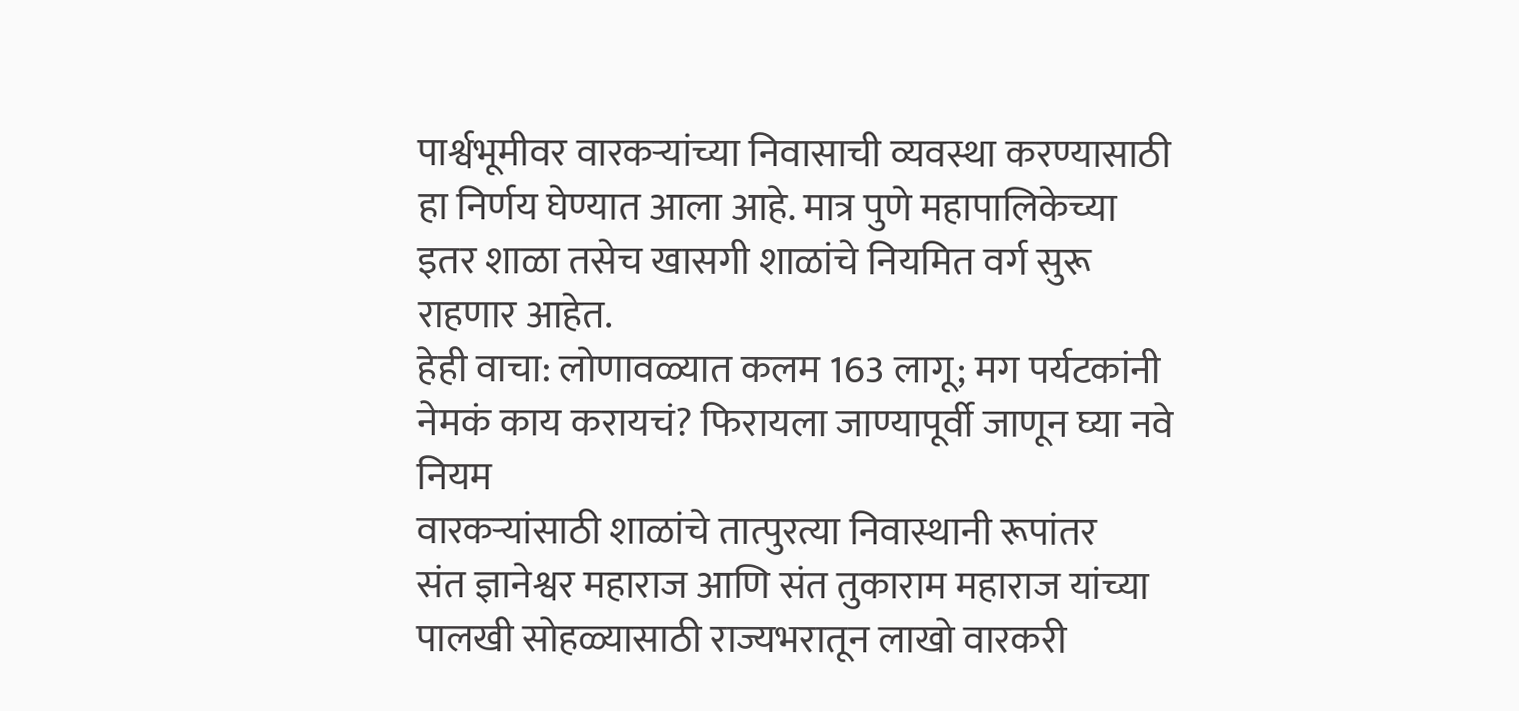पार्श्वभूमीवर वारकऱ्यांच्या निवासाची व्यवस्था करण्यासाठी हा निर्णय घेण्यात आला आहे. मात्र पुणे महापालिकेच्या इतर शाळा तसेच खासगी शाळांचे नियमित वर्ग सुरू राहणार आहेत.
हेही वाचा: लोणावळ्यात कलम 163 लागू; मग पर्यटकांनी नेमकं काय करायचं? फिरायला जाण्यापूर्वी जाणून घ्या नवे नियम
वारकऱ्यांसाठी शाळांचे तात्पुरत्या निवास्थानी रूपांतर
संत ज्ञानेश्वर महाराज आणि संत तुकाराम महाराज यांच्या पालखी सोहळ्यासाठी राज्यभरातून लाखो वारकरी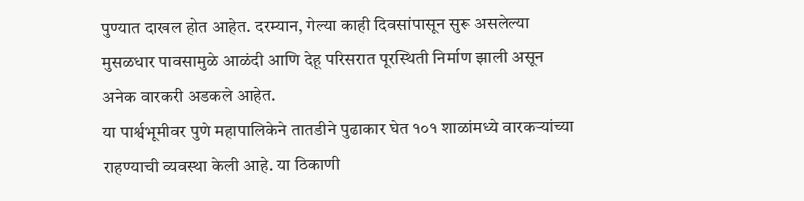पुण्यात दाखल होत आहेत. दरम्यान, गेल्या काही दिवसांपासून सुरू असलेल्या मुसळधार पावसामुळे आळंदी आणि देहू परिसरात पूरस्थिती निर्माण झाली असून अनेक वारकरी अडकले आहेत.
या पार्श्वभूमीवर पुणे महापालिकेने तातडीने पुढाकार घेत १०१ शाळांमध्ये वारकऱ्यांच्या राहण्याची व्यवस्था केली आहे. या ठिकाणी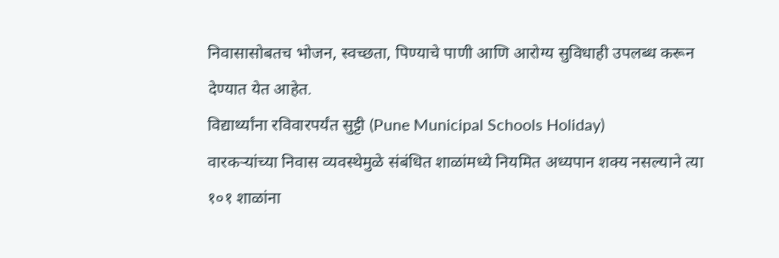निवासासोबतच भोजन, स्वच्छता, पिण्याचे पाणी आणि आरोग्य सुविधाही उपलब्ध करून देण्यात येत आहेत.
विद्यार्थ्यांना रविवारपर्यंत सुट्टी (Pune Municipal Schools Holiday)
वारकऱ्यांच्या निवास व्यवस्थेमुळे संबंधित शाळांमध्ये नियमित अध्यपान शक्य नसल्याने त्या १०१ शाळांना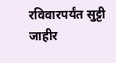रविवारपर्यंत सुट्टी जाहीर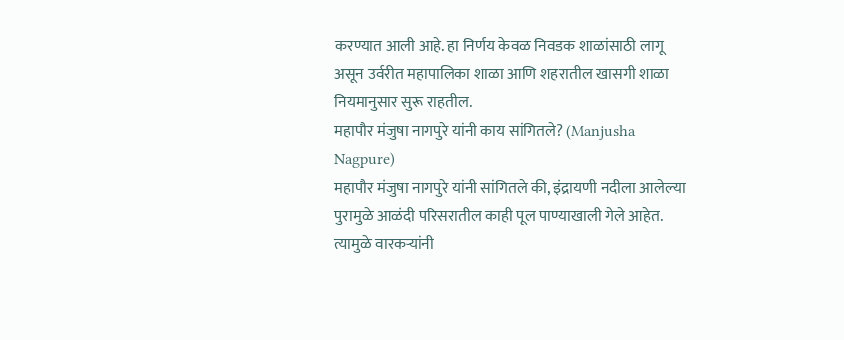करण्यात आली आहे. हा निर्णय केवळ निवडक शाळांसाठी लागू असून उर्वरीत महापालिका शाळा आणि शहरातील खासगी शाळा नियमानुसार सुरू राहतील.
महापौर मंजुषा नागपुरे यांनी काय सांगितले? (Manjusha Nagpure)
महापौर मंजुषा नागपुरे यांनी सांगितले की, इंद्रायणी नदीला आलेल्या पुरामुळे आळंदी परिसरातील काही पूल पाण्याखाली गेले आहेत. त्यामुळे वारकऱ्यांनी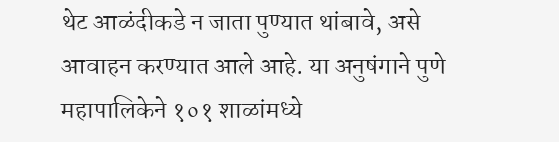थेट आळंदीकडे न जाता पुण्यात थांबावे, असे आवाहन करण्यात आले आहे. या अनुषंगाने पुणे महापालिकेने १०१ शाळांमध्ये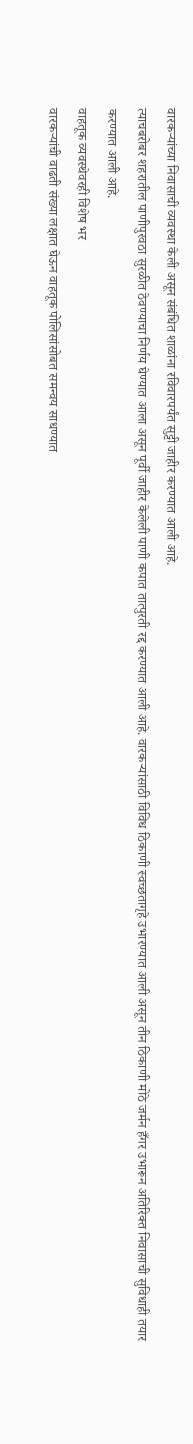वारकऱ्यांच्या निवासाची व्यवस्था केली असून संबंधित शाळांना रविवारपर्यंत सुट्टी जाहीर करण्यात आली आहे.
त्याचबरोबर शहरातील पाणीपुरवठा सुरळीत ठेवण्याचा निर्णय घेण्यात आला असून पूर्वी जाहीर केलेली पाणी कपात तात्पुरती रद्द करण्यात आली आहे. वारकऱ्यांसाठी विविध ठिकाणी स्वच्छतागृहे उभारण्यात आली असून तीन ठिकाणी मोठे जर्मन हँगर उभारून अतिरिक्त निवासाची सुविधाही तयार करण्यात आली आहे.
वाहतूक व्यवस्थेवरही विशेष भर
वारकऱ्यांची वाढती संख्या लक्षात घेऊन वाहतूक पोलिसांसोबत समन्वय साधण्यात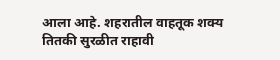आला आहे. शहरातील वाहतूक शक्य तितकी सुरळीत राहावी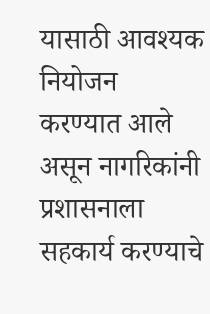यासाठी आवश्यक नियोजन करण्यात आले असून नागरिकांनी प्रशासनाला सहकार्य करण्याचे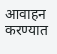आवाहन करण्यात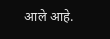आले आहे.